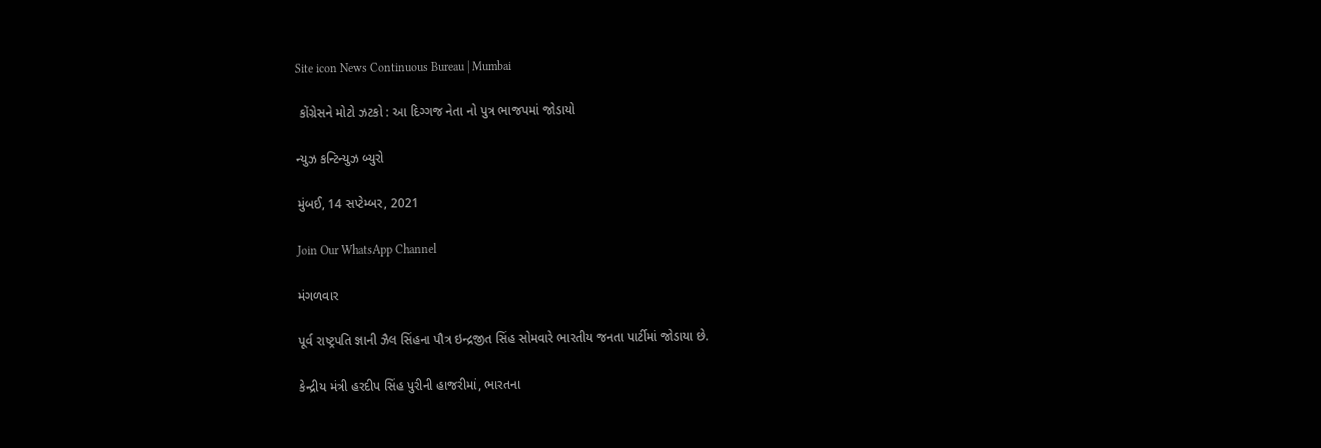Site icon News Continuous Bureau | Mumbai

 કોંગ્રેસને મોટો ઝટકો : આ દિગ્ગજ નેતા નો પુત્ર ભાજપમાં જોડાયો

ન્યુઝ કન્ટિન્યુઝ બ્યુરો

મુંબઈ, 14 સપ્ટેમ્બર, 2021

Join Our WhatsApp Channel

મંગળવાર

પૂર્વ રાષ્ટ્રપતિ જ્ઞાની ઝૈલ સિંહના પૌત્ર ઇન્દ્રજીત સિંહ સોમવારે ભારતીય જનતા પાર્ટીમાં જોડાયા છે.

કેન્દ્રીય મંત્રી હરદીપ સિંહ પુરીની હાજરીમાં, ભારતના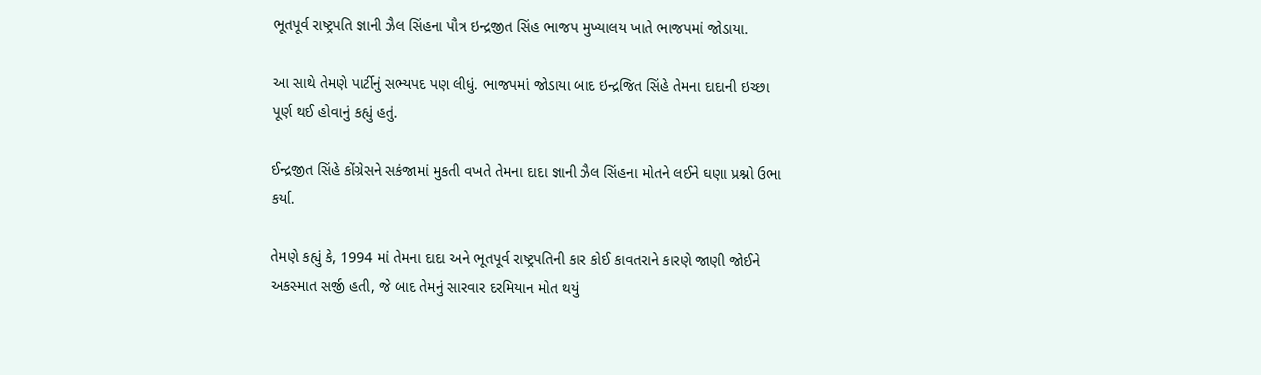ભૂતપૂર્વ રાષ્ટ્રપતિ જ્ઞાની ઝૈલ સિંહના પૌત્ર ઇન્દ્રજીત સિંહ ભાજપ મુખ્યાલય ખાતે ભાજપમાં જોડાયા.

આ સાથે તેમણે પાર્ટીનું સભ્યપદ પણ લીધું. ભાજપમાં જોડાયા બાદ ઇન્દ્રજિત સિંહે તેમના દાદાની ઇચ્છા પૂર્ણ થઈ હોવાનું કહ્યું હતું.

ઈન્દ્રજીત સિંહે કોંગ્રેસને સકંજામાં મુકતી વખતે તેમના દાદા જ્ઞાની ઝૈલ સિંહના મોતને લઈને ઘણા પ્રશ્નો ઉભા કર્યા.

તેમણે કહ્યું કે, 1994 માં તેમના દાદા અને ભૂતપૂર્વ રાષ્ટ્રપતિની કાર કોઈ કાવતરાને કારણે જાણી જોઈને અકસ્માત સર્જી હતી, જે બાદ તેમનું સારવાર દરમિયાન મોત થયું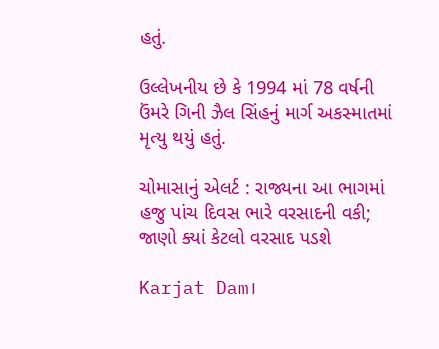હતું.

ઉલ્લેખનીય છે કે 1994 માં 78 વર્ષની ઉંમરે ગિની ઝૈલ સિંહનું માર્ગ અકસ્માતમાં મૃત્યુ થયું હતું.

ચોમાસાનું એલર્ટ : રાજ્યના આ ભાગમાં હજુ પાંચ દિવસ ભારે વરસાદની વકી; જાણો ક્યાં કેટલો વરસાદ પડશે

Karjat Dam।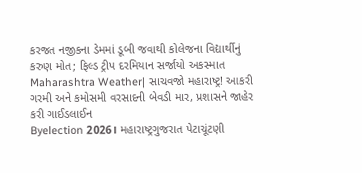કરજત નજીકના ડેમમાં ડૂબી જવાથી કોલેજના વિદ્યાર્થીનું કરુણ મોત; ફિલ્ડ ટ્રીપ દરમિયાન સર્જાયો અકસ્માત
Maharashtra Weather| સાચવજો મહારાષ્ટ્ર! આકરી ગરમી અને કમોસમી વરસાદની બેવડી માર, પ્રશાસને જાહેર કરી ગાઈડલાઈન
Byelection 2026। મહારાષ્ટ્રગુજરાત પેટાચૂંટણી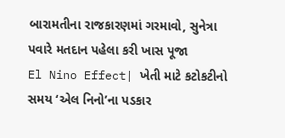બારામતીના રાજકારણમાં ગરમાવો, સુનેત્રા પવારે મતદાન પહેલા કરી ખાસ પૂજા
El Nino Effect| ખેતી માટે કટોકટીનો સમય ‘એલ નિનો’ના પડકાર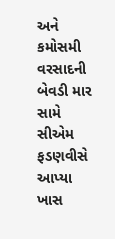અને કમોસમી વરસાદની બેવડી માર સામે સીએમ ફડણવીસે આપ્યા ખાસ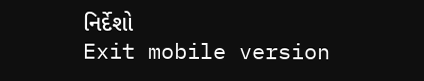નિર્દેશો
Exit mobile version